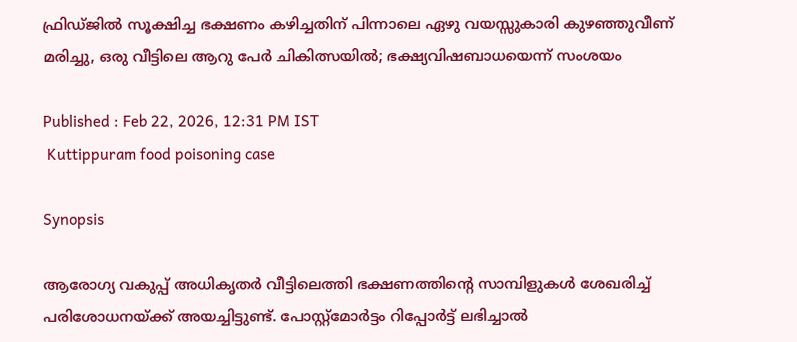ഫ്രിഡ്ജില്‍ സൂക്ഷിച്ച ഭക്ഷണം കഴിച്ചതിന് പിന്നാലെ ഏഴു വയസ്സുകാരി കുഴഞ്ഞുവീണ് മരിച്ചു, ഒരു വീട്ടിലെ ആറു പേര്‍ ചികിത്സയില്‍; ഭക്ഷ്യവിഷബാധയെന്ന് സംശയം

Published : Feb 22, 2026, 12:31 PM IST
 Kuttippuram food poisoning case

Synopsis

ആരോഗ്യ വകുപ്പ് അധികൃതര്‍ വീട്ടിലെത്തി ഭക്ഷണത്തിന്റെ സാമ്പിളുകള്‍ ശേഖരിച്ച് പരിശോധനയ്ക്ക് അയച്ചിട്ടുണ്ട്. പോസ്റ്റ്മോര്‍ട്ടം റിപ്പോര്‍ട്ട് ലഭിച്ചാല്‍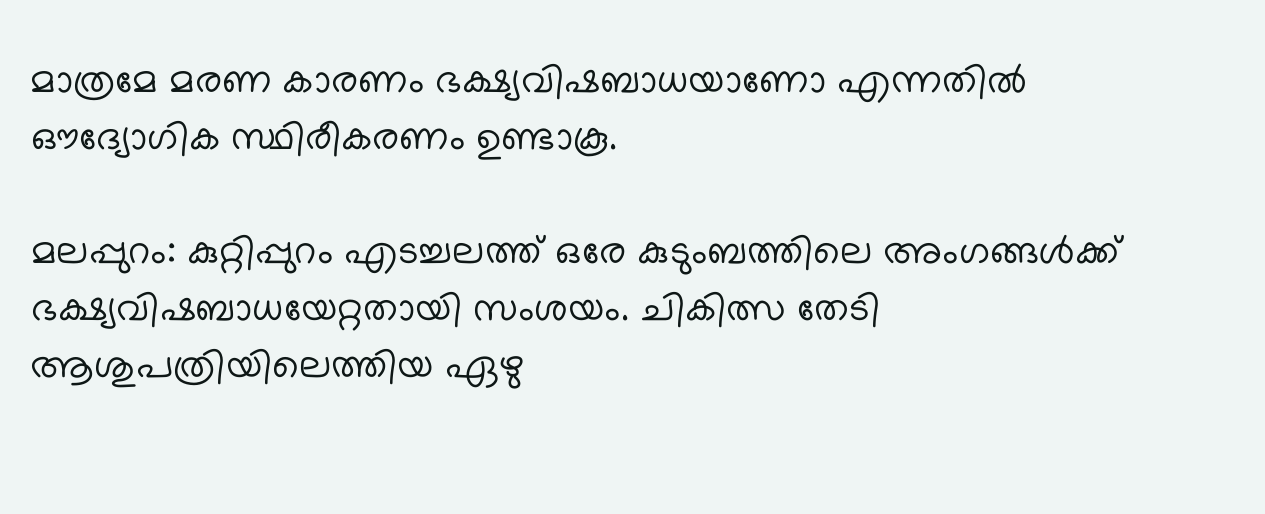മാത്രമേ മരണ കാരണം ഭക്ഷ്യവിഷബാധയാണോ എന്നതില്‍ ഔദ്യോഗിക സ്ഥിരീകരണം ഉണ്ടാകൂ.

മലപ്പുറം: കുറ്റിപ്പുറം എടച്ചലത്ത് ഒരേ കുടുംബത്തിലെ അംഗങ്ങള്‍ക്ക് ഭക്ഷ്യവിഷബാധയേറ്റതായി സംശയം. ചികിത്സ തേടി ആശുപത്രിയിലെത്തിയ ഏഴു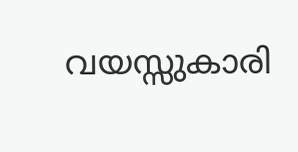വയസ്സുകാരി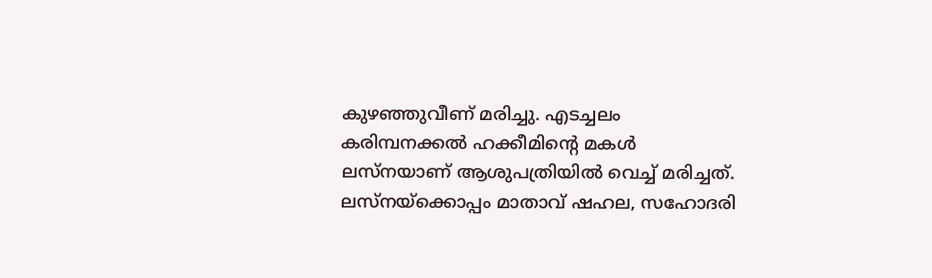കുഴഞ്ഞുവീണ് മരിച്ചു. എടച്ചലം കരിമ്പനക്കല്‍ ഹക്കീമിന്റെ മകള്‍ ലസ്നയാണ് ആശുപത്രിയില്‍ വെച്ച് മരിച്ചത്. ലസ്നയ്ക്കൊപ്പം മാതാവ് ഷഹല, സഹോദരി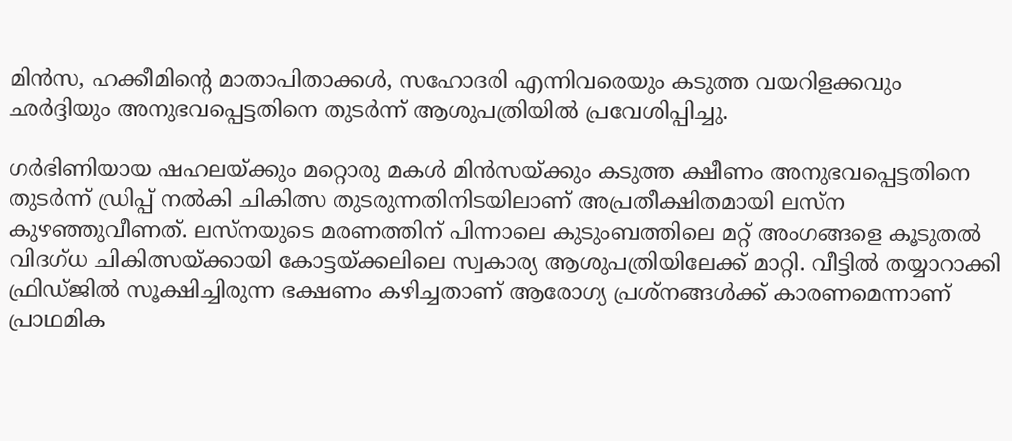മിന്‍സ, ഹക്കീമിന്റെ മാതാപിതാക്കള്‍, സഹോദരി എന്നിവരെയും കടുത്ത വയറിളക്കവും ഛര്‍ദ്ദിയും അനുഭവപ്പെട്ടതിനെ തുടര്‍ന്ന് ആശുപത്രിയില്‍ പ്രവേശിപ്പിച്ചു.

ഗര്‍ഭിണിയായ ഷഹലയ്ക്കും മറ്റൊരു മകള്‍ മിന്‍സയ്ക്കും കടുത്ത ക്ഷീണം അനുഭവപ്പെട്ടതിനെ തുടര്‍ന്ന് ഡ്രിപ്പ് നല്‍കി ചികിത്സ തുടരുന്നതിനിടയിലാണ് അപ്രതീക്ഷിതമായി ലസ്ന കുഴഞ്ഞുവീണത്. ലസ്നയുടെ മരണത്തിന് പിന്നാലെ കുടുംബത്തിലെ മറ്റ് അംഗങ്ങളെ കൂടുതല്‍ വിദഗ്ധ ചികിത്സയ്ക്കായി കോട്ടയ്ക്കലിലെ സ്വകാര്യ ആശുപത്രിയിലേക്ക് മാറ്റി. വീട്ടില്‍ തയ്യാറാക്കി ഫ്രിഡ്ജില്‍ സൂക്ഷിച്ചിരുന്ന ഭക്ഷണം കഴിച്ചതാണ് ആരോഗ്യ പ്രശ്‌നങ്ങള്‍ക്ക് കാരണമെന്നാണ് പ്രാഥമിക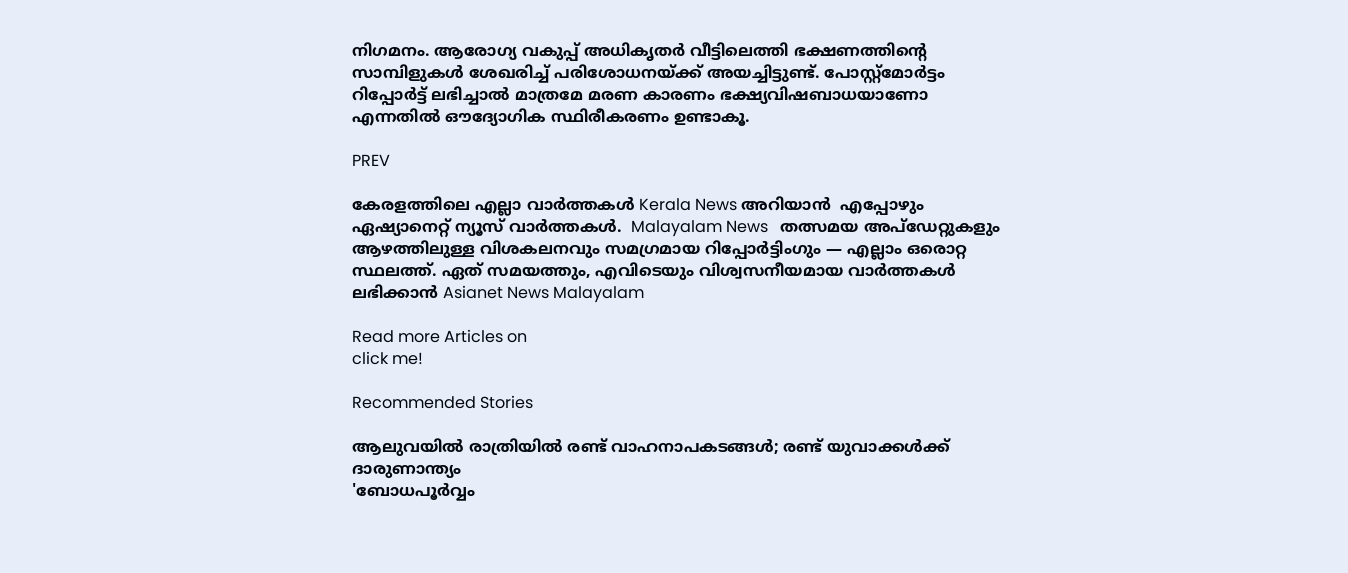നിഗമനം. ആരോഗ്യ വകുപ്പ് അധികൃതര്‍ വീട്ടിലെത്തി ഭക്ഷണത്തിന്റെ സാമ്പിളുകള്‍ ശേഖരിച്ച് പരിശോധനയ്ക്ക് അയച്ചിട്ടുണ്ട്. പോസ്റ്റ്മോര്‍ട്ടം റിപ്പോര്‍ട്ട് ലഭിച്ചാല്‍ മാത്രമേ മരണ കാരണം ഭക്ഷ്യവിഷബാധയാണോ എന്നതില്‍ ഔദ്യോഗിക സ്ഥിരീകരണം ഉണ്ടാകൂ.

PREV

കേരളത്തിലെ എല്ലാ വാർത്തകൾ Kerala News അറിയാൻ  എപ്പോഴും ഏഷ്യാനെറ്റ് ന്യൂസ് വാർത്തകൾ.  Malayalam News   തത്സമയ അപ്‌ഡേറ്റുകളും ആഴത്തിലുള്ള വിശകലനവും സമഗ്രമായ റിപ്പോർട്ടിംഗും — എല്ലാം ഒരൊറ്റ സ്ഥലത്ത്. ഏത് സമയത്തും, എവിടെയും വിശ്വസനീയമായ വാർത്തകൾ ലഭിക്കാൻ Asianet News Malayalam

Read more Articles on
click me!

Recommended Stories

ആലുവയിൽ രാത്രിയിൽ രണ്ട് വാഹനാപകടങ്ങള്‍; രണ്ട് യുവാക്കള്‍ക്ക് ദാരുണാന്ത്യം
'ബോധപൂർവ്വം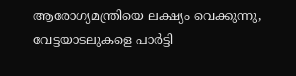ആരോഗ്യമന്ത്രിയെ ലക്ഷ്യം വെക്കുന്നു, വേട്ടയാടലുകളെ പാർട്ടി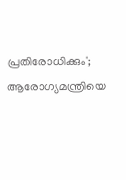പ്രതിരോധിക്കും'; ആരോഗ്യമന്ത്രിയെ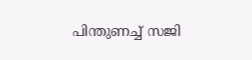പിന്തുണച്ച് സജി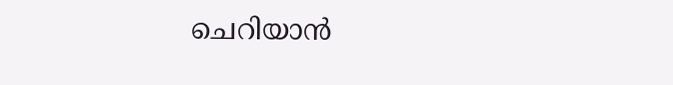ചെറിയാൻ